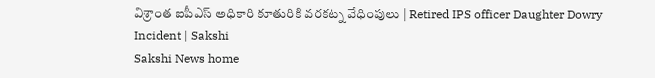విశ్రాంత ఐపీఎస్‌ అధికారి కూతురికి వరకట్న వేధింపులు | Retired IPS officer Daughter Dowry Incident | Sakshi
Sakshi News home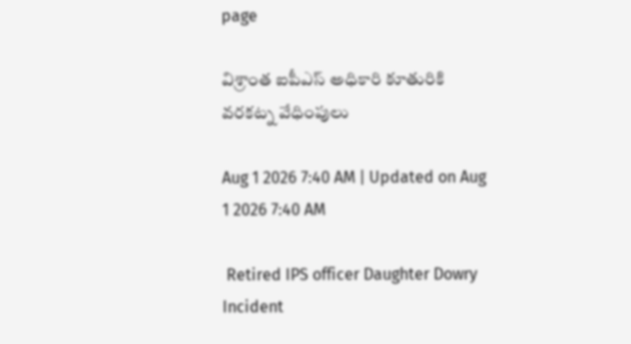page

విశ్రాంత ఐపీఎస్‌ అధికారి కూతురికి వరకట్న వేధింపులు

Aug 1 2026 7:40 AM | Updated on Aug 1 2026 7:40 AM

 Retired IPS officer Daughter Dowry Incident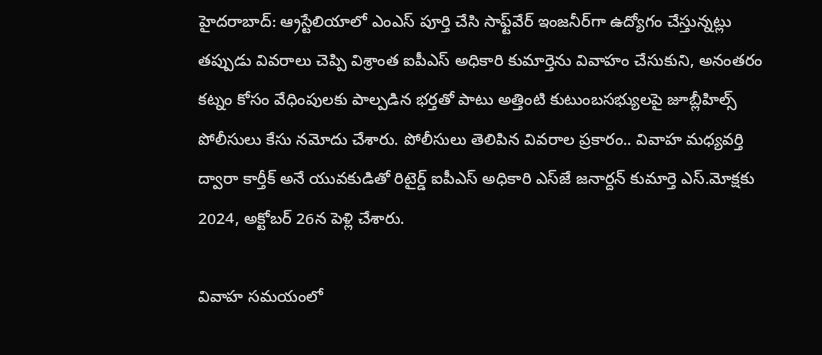హైదరాబాద్‌: ఆ్రస్టేలియాలో ఎంఎస్‌ పూర్తి చేసి సాఫ్ట్‌వేర్‌ ఇంజనీర్‌గా ఉద్యోగం చేస్తున్నట్లు తప్పుడు వివరాలు చెప్పి విశ్రాంత ఐపీఎస్‌ అధికారి కుమార్తెను వివాహం చేసుకుని, అనంతరం కట్నం కోసం వేధింపులకు పాల్పడిన భర్తతో పాటు అత్తింటి కుటుంబసభ్యులపై జూబ్లీహిల్స్‌ పోలీసులు కేసు నమోదు చేశారు. పోలీసులు తెలిపిన వివరాల ప్రకారం.. వివాహ మధ్యవర్తి ద్వారా కార్తీక్‌ అనే యువకుడితో రిటైర్డ్‌ ఐపీఎస్‌ అధికారి ఎస్‌జే జనార్దన్‌ కుమార్తె ఎస్‌.మోక్షకు 2024, అక్టోబర్‌ 26న పెళ్లి చేశారు.

వివాహ సమయంలో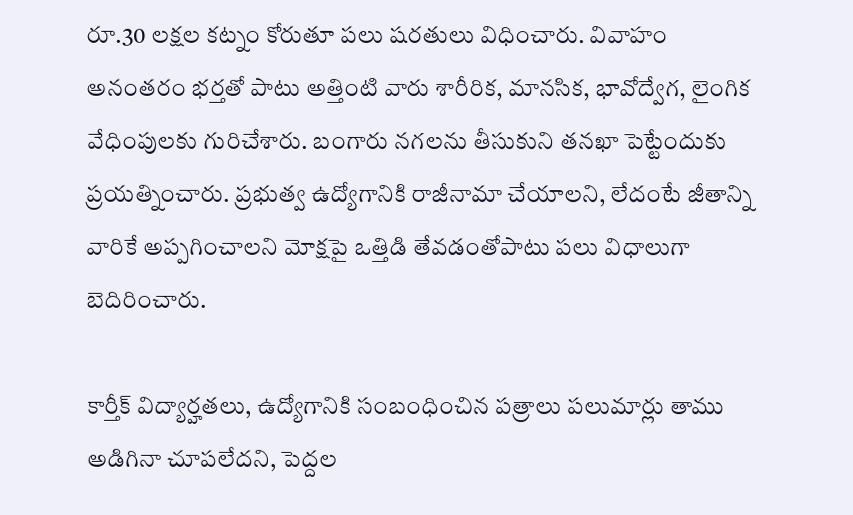రూ.30 లక్షల కట్నం కోరుతూ పలు షరతులు విధించారు. వివాహం అనంతరం భర్తతో పాటు అత్తింటి వారు శారీరిక, మానసిక, భావోద్వేగ, లైంగిక వేధింపులకు గురిచేశారు. బంగారు నగలను తీసుకుని తనఖా పెట్టేందుకు ప్రయత్నించారు. ప్రభుత్వ ఉద్యోగానికి రాజీనామా చేయాలని, లేదంటే జీతాన్ని వారికే అప్పగించాలని మోక్షపై ఒత్తిడి తేవడంతోపాటు పలు విధాలుగా బెదిరించారు.

కార్తీక్‌ విద్యార్హతలు, ఉద్యోగానికి సంబంధించిన పత్రాలు పలుమార్లు తాము అడిగినా చూపలేదని, పెద్దల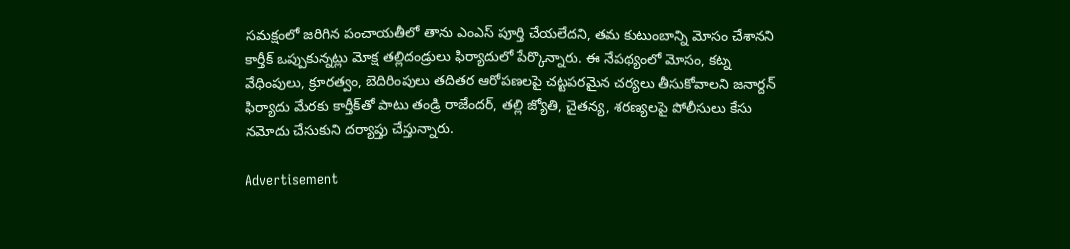సమక్షంలో జరిగిన పంచాయతీలో తాను ఎంఎస్‌ పూర్తి చేయలేదని, తమ కుటుంబాన్ని మోసం చేశానని కార్తీక్‌ ఒప్పుకున్నట్లు మోక్ష తల్లిదండ్రులు ఫిర్యాదులో పేర్కొన్నారు. ఈ నేపథ్యంలో మోసం, కట్న వేధింపులు, క్రూరత్వం, బెదిరింపులు తదితర ఆరోపణలపై చట్టపరమైన చర్యలు తీసుకోవాలని జనార్దన్‌ ఫిర్యాదు మేరకు కార్తీక్‌తో పాటు తండ్రి రాజేందర్, తల్లి జ్యోతి, చైతన్య, శరణ్యలపై పోలీసులు కేసు నమోదు చేసుకుని దర్యాప్తు చేస్తున్నారు.

Advertisement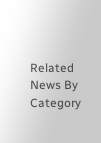Related News By Category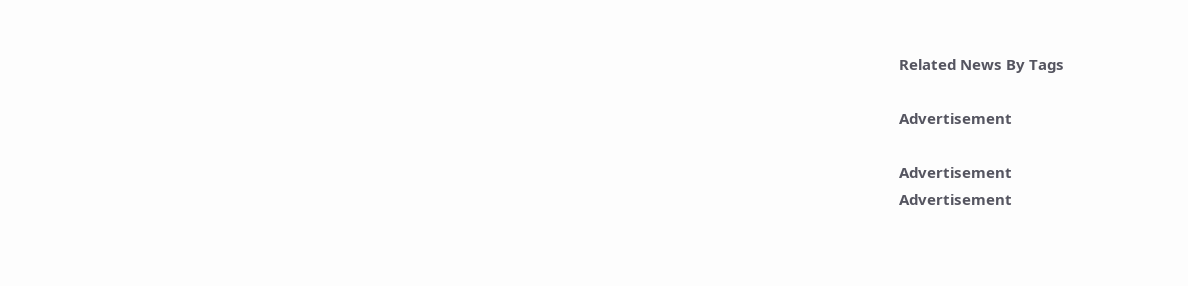Related News By Tags

Advertisement

Advertisement
Advertisement